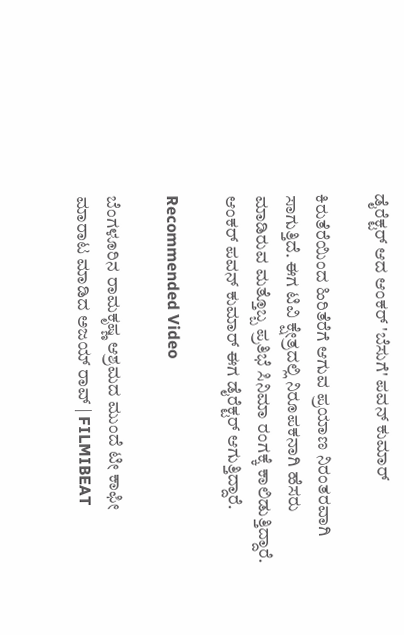ಡೈರೆಕ್ಟರ್ ಆದ ಆಂಕರ್ 'ಬೆಸುಗೆ' ಪವನ್ ಕುಮಾರ್

ಕಿರುತೆರೆಯಿಂದ ಹಿರಿತೆರೆಗೆ ಆಗುವ ಪ್ರಯಾಣ ನಿರಂತರವಾಗಿ ಸಾಗುತ್ತಿದೆ. ಈಗ ಟಿವಿ ಕ್ಷೇತ್ರದಲ್ಲಿ ನಿರೂಪಕನಾಗಿ ಹೆಸರು ಮಾಡಿರುವ ಮತ್ತೊಬ್ಬ ಪ್ರತಿಭೆ ಸಿನಿಮಾ ರಂಗಕ್ಕೆ ಕಾಲಿಡುತ್ತಿದ್ದಾರೆ. ಆಂಕರ್ ಪವನ್ ಕುಮಾರ್ ಈಗ ಡೈರೆಕ್ಟರ್ ಆಗುತ್ತಿದ್ದಾರೆ.

Recommended Video

ಬೆಂಗಳೂರಿನ ರಾಮಕೃಷ್ಣ ಆಶ್ರಮದ ಮುಂದೆ ಟೀ ಕಾಫೀ ಮಾರಾಟ ಮಾಡಿದ ಅಜಯ್ ರಾವ್ | FILMIBEAT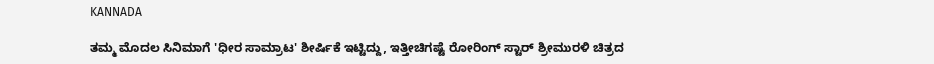KANNADA

ತಮ್ಮ ಮೊದಲ ಸಿನಿಮಾಗೆ 'ಧೀರ ಸಾಮ್ರಾಟ' ಶೀರ್ಷಿಕೆ ಇಟ್ಟಿದ್ದು, ಇತ್ತೀಚಿಗಷ್ಟೆ ರೋರಿಂಗ್ ಸ್ಟಾರ್ ಶ್ರೀಮುರಳಿ ಚಿತ್ರದ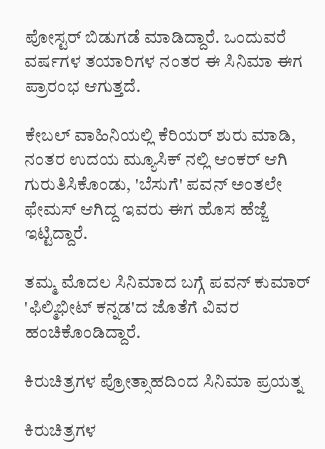ಪೋಸ್ಟರ್ ಬಿಡುಗಡೆ ಮಾಡಿದ್ದಾರೆ. ಒಂದುವರೆ ವರ್ಷಗಳ ತಯಾರಿಗಳ ನಂತರ ಈ ಸಿನಿಮಾ ಈಗ ಪ್ರಾರಂಭ ಆಗುತ್ತದೆ.

ಕೇಬಲ್ ವಾಹಿನಿಯಲ್ಲಿ ಕೆರಿಯರ್ ಶುರು ಮಾಡಿ, ನಂತರ ಉದಯ ಮ್ಯೂಸಿಕ್ ನಲ್ಲಿ ಆಂಕರ್ ಆಗಿ ಗುರುತಿಸಿಕೊಂಡು, 'ಬೆಸುಗೆ' ಪವನ್ ಅಂತಲೇ ಫೇಮಸ್ ಆಗಿದ್ದ ಇವರು ಈಗ ಹೊಸ ಹೆಜ್ಜೆ ಇಟ್ಟಿದ್ದಾರೆ.

ತಮ್ಮ ಮೊದಲ ಸಿನಿಮಾದ ಬಗ್ಗೆ ಪವನ್ ಕುಮಾರ್ 'ಫಿಲ್ಮಿಭೀಟ್ ಕನ್ನಡ'ದ ಜೊತೆಗೆ ವಿವರ ಹಂಚಿಕೊಂಡಿದ್ದಾರೆ.

ಕಿರುಚಿತ್ರಗಳ ಪ್ರೋತ್ಸಾಹದಿಂದ ಸಿನಿಮಾ ಪ್ರಯತ್ನ

ಕಿರುಚಿತ್ರಗಳ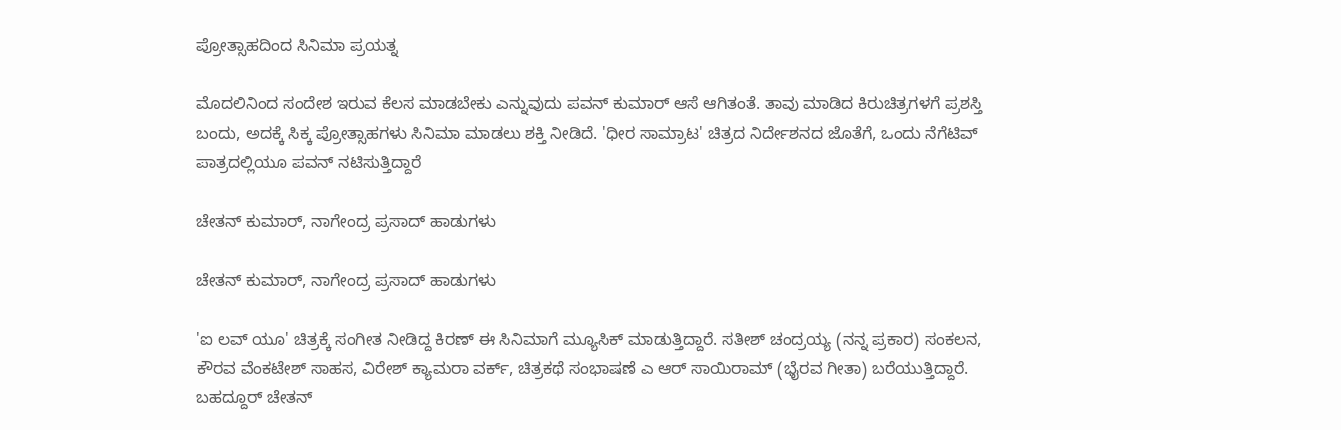ಪ್ರೋತ್ಸಾಹದಿಂದ ಸಿನಿಮಾ ಪ್ರಯತ್ನ

ಮೊದಲಿನಿಂದ ಸಂದೇಶ ಇರುವ ಕೆಲಸ ಮಾಡಬೇಕು ಎನ್ನುವುದು ಪವನ್ ಕುಮಾರ್ ಆಸೆ ಆಗಿತಂತೆ. ತಾವು ಮಾಡಿದ ಕಿರುಚಿತ್ರಗಳಗೆ ಪ್ರಶಸ್ತಿ ಬಂದು, ಅದಕ್ಕೆ ಸಿಕ್ಕ ಪ್ರೋತ್ಸಾಹಗಳು ಸಿನಿಮಾ ಮಾಡಲು ಶಕ್ತಿ ನೀಡಿದೆ. 'ಧೀರ ಸಾಮ್ರಾಟ' ಚಿತ್ರದ ನಿರ್ದೇಶನದ ಜೊತೆಗೆ, ಒಂದು ನೆಗೆಟಿವ್ ಪಾತ್ರದಲ್ಲಿಯೂ ಪವನ್ ನಟಿಸುತ್ತಿದ್ದಾರೆ

ಚೇತನ್ ಕುಮಾರ್, ನಾಗೇಂದ್ರ ಪ್ರಸಾದ್ ಹಾಡುಗಳು

ಚೇತನ್ ಕುಮಾರ್, ನಾಗೇಂದ್ರ ಪ್ರಸಾದ್ ಹಾಡುಗಳು

'ಐ ಲವ್ ಯೂ' ಚಿತ್ರಕ್ಕೆ ಸಂಗೀತ ನೀಡಿದ್ದ ಕಿರಣ್ ಈ ಸಿನಿಮಾಗೆ ಮ್ಯೂಸಿಕ್ ಮಾಡುತ್ತಿದ್ದಾರೆ. ಸತೀಶ್ ಚಂದ್ರಯ್ಯ (ನನ್ನ ಪ್ರಕಾರ) ಸಂಕಲನ, ಕೌರವ ವೆಂಕಟೇಶ್ ಸಾಹಸ, ವಿರೇಶ್ ಕ್ಯಾಮರಾ ವರ್ಕ್, ಚಿತ್ರಕಥೆ ಸಂಭಾಷಣೆ ಎ ಆರ್ ಸಾಯಿರಾಮ್ (ಭೈರವ ಗೀತಾ) ಬರೆಯುತ್ತಿದ್ದಾರೆ. ಬಹದ್ದೂರ್ ಚೇತನ್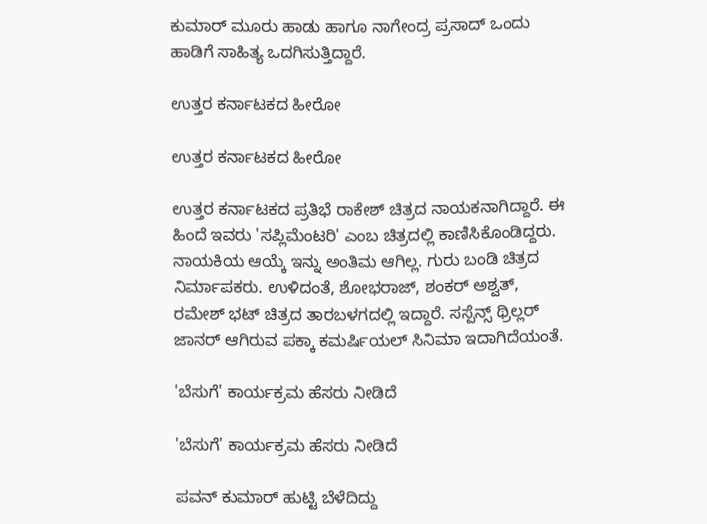ಕುಮಾರ್ ಮೂರು ಹಾಡು ಹಾಗೂ ನಾಗೇಂದ್ರ ಪ್ರಸಾದ್ ಒಂದು ಹಾಡಿಗೆ ಸಾಹಿತ್ಯ ಒದಗಿಸುತ್ತಿದ್ದಾರೆ.

ಉತ್ತರ ಕರ್ನಾಟಕದ ಹೀರೋ

ಉತ್ತರ ಕರ್ನಾಟಕದ ಹೀರೋ

ಉತ್ತರ ಕರ್ನಾಟಕದ ಪ್ರತಿಭೆ ರಾಕೇಶ್ ಚಿತ್ರದ ನಾಯಕನಾಗಿದ್ದಾರೆ. ಈ ಹಿಂದೆ ಇವರು 'ಸಪ್ಲಿಮೆಂಟರಿ' ಎಂಬ ಚಿತ್ರದಲ್ಲಿ ಕಾಣಿಸಿಕೊಂಡಿದ್ದರು. ನಾಯಕಿಯ ಆಯ್ಕೆ ಇನ್ನು ಅಂತಿಮ ಆಗಿಲ್ಲ. ಗುರು ಬಂಡಿ ಚಿತ್ರದ ನಿರ್ಮಾಪಕರು. ಉಳಿದಂತೆ, ಶೋಭರಾಜ್, ಶಂಕರ್ ಅಶ್ವತ್, ರಮೇಶ್ ಭಟ್ ಚಿತ್ರದ ತಾರಬಳಗದಲ್ಲಿ ಇದ್ದಾರೆ. ಸಸ್ಪೆನ್ಸ್ ಥ್ರಿಲ್ಲರ್ ಜಾನರ್ ಆಗಿರುವ ಪಕ್ಕಾ ಕಮರ್ಷಿಯಲ್ ಸಿನಿಮಾ ಇದಾಗಿದೆಯಂತೆ.

'ಬೆಸುಗೆ' ಕಾರ್ಯಕ್ರಮ ಹೆಸರು ನೀಡಿದೆ

'ಬೆಸುಗೆ' ಕಾರ್ಯಕ್ರಮ ಹೆಸರು ನೀಡಿದೆ

ಪವನ್ ಕುಮಾರ್ ಹುಟ್ಟಿ ಬೆಳೆದಿದ್ದು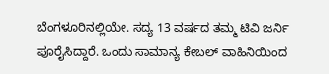ಬೆಂಗಳೂರಿನಲ್ಲಿಯೇ. ಸದ್ಯ 13 ವರ್ಷದ ತಮ್ಮ ಟಿವಿ ಜರ್ನಿ ಪೂರೈಸಿದ್ದಾರೆ. ಒಂದು ಸಾಮಾನ್ಯ ಕೇಬಲ್ ವಾಹಿನಿಯಿಂದ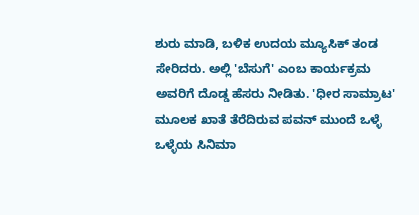ಶುರು ಮಾಡಿ, ಬಳಿಕ ಉದಯ ಮ್ಯೂಸಿಕ್ ತಂಡ ಸೇರಿದರು. ಅಲ್ಲಿ 'ಬೆಸುಗೆ' ಎಂಬ ಕಾರ್ಯಕ್ರಮ ಅವರಿಗೆ ದೊಡ್ಡ ಹೆಸರು ನೀಡಿತು. 'ಧೀರ ಸಾಮ್ರಾಟ' ಮೂಲಕ ಖಾತೆ ತೆರೆದಿರುವ ಪವನ್ ಮುಂದೆ ಒಳ್ಳೆ ಒಳ್ಳೆಯ ಸಿನಿಮಾ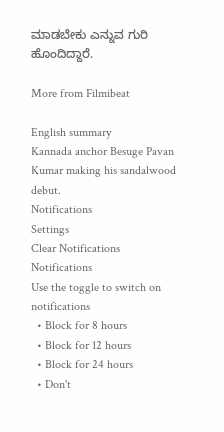ಮಾಡಬೇಕು ಎನ್ನುವ ಗುರಿ ಹೊಂದಿದ್ದಾರೆ.

More from Filmibeat

English summary
Kannada anchor Besuge Pavan Kumar making his sandalwood debut.
Notifications
Settings
Clear Notifications
Notifications
Use the toggle to switch on notifications
  • Block for 8 hours
  • Block for 12 hours
  • Block for 24 hours
  • Don't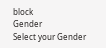block
Gender
Select your Gender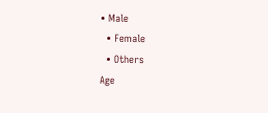• Male
  • Female
  • Others
Age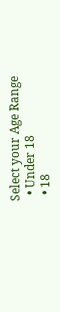Select your Age Range
  • Under 18
  • 18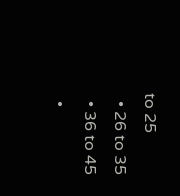to 25
  • 26 to 35
  • 36 to 45
  •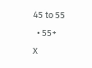45 to 55
  • 55+
X